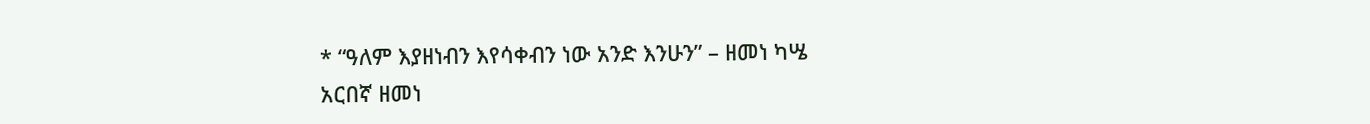* “ዓለም እያዘነብን እየሳቀብን ነው አንድ እንሁን” – ዘመነ ካሤ
አርበኛ ዘመነ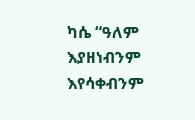ካሴ “ዓለም እያዘነብንም እየሳቀብንም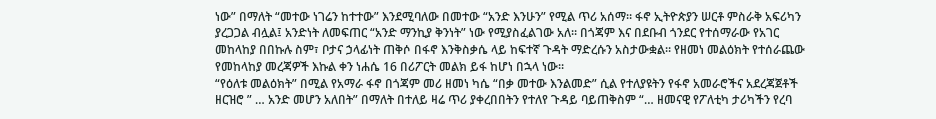ነው” በማለት “መተው ነገሬን ከተተው” እንደሚባለው በመተው “አንድ እንሁን” የሚል ጥሪ አሰማ። ፋኖ ኢትዮጵያን ሠርቶ ምስራቅ አፍሪካን ያረጋጋል ብሏል፤ አንድነት ለመፍጠር “አንድ ማንኪያ ቅንነት” ነው የሚያስፈልገው አለ። በጎጃም እና በደቡብ ጎንደር የተሰማራው የአገር መከላከያ በበኩሉ ስም፣ ቦታና ኃላፊነት ጠቅሶ በፋኖ እንቅስቃሴ ላይ ከፍተኛ ጉዳት ማድረሱን አስታውቋል። የዘመነ መልዕክት የተሰራጨው የመከላከያ መረጃዎች እኩል ቀን ነሐሴ 16 በሪፖርት መልክ ይፋ ከሆነ በኋላ ነው።
“የዕለቱ መልዕክት” በሚል የአማራ ፋኖ በጎጃም መሪ ዘመነ ካሴ “በቃ መተው እንልመድ” ሲል የተለያዩትን የፋኖ አመራሮችና አደረጃጀቶች ዘርዝሮ ” … አንድ መሆን አለበት” በማለት በተለይ ዛሬ ጥሪ ያቀረበበትን የተለየ ጉዳይ ባይጠቅስም “… ዘመናዊ የፖለቲካ ታሪካችን የረባ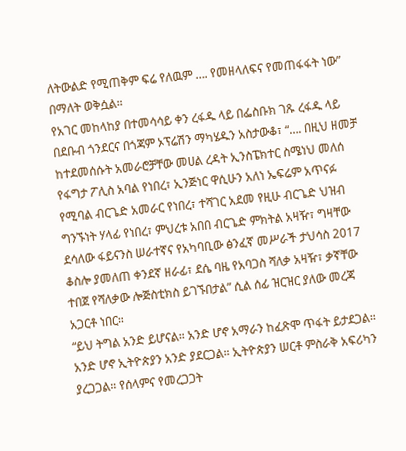ለትውልድ የሚጠቅም ፍሬ የለዉም …. የመዘላለፍና የመጠፋፋት ነው” በማለት ወቅሷል።
የአገር መከላከያ በተመሳሳይ ቀን ረፋዱ ላይ በፌስቡክ ገጹ ረፋዱ ላይ በደቡብ ጎንደርና በጎጃም ኦፕሬሽን ማካሄዱን አስታውቆ፣ “…. በዚህ ዘመቻ ከተደመሰሱት አመራሮቻቸው መሀል ረዳት ኢንስፔክተር ስሜነህ መለሰ የፋግታ ፖሊስ አባል የነበረ፣ ኢንጅነር ዋሲሁን አለነ ኤፍሬም አጥናፉ የሚባል ብርጌድ አመራር የነበረ፣ ተሻገር አደመ የዚሁ ብርጌድ ህዝብ ግንኙነት ሃላፊ የነበረ፣ ምህረቱ አበበ ብርጌድ ምክትል አዛዥ፣ ግዛቸው ደሳለው ፋይናንስ ሠራተኛና የአካባቢው ፅንፈኛ መሥራች ታህሳስ 2017 ቆስሎ ያመለጠ ቀንደኛ ዘራፊ፣ ደሴ ባዜ የአባጋስ ሻለቃ አዛዥ፣ ቃኛቸው ተበጀ የሻለቃው ሎጅስቲክስ ይገኙበታል” ሲል ሰፊ ዝርዝር ያለው መረጃ አጋርቶ ነበር።
“ይህ ትግል አንድ ይሆናል። አንድ ሆኖ አማራን ከፈጽሞ ጥፋት ይታደጋል። አንድ ሆኖ ኢትዮጵያን አንድ ያደርጋል። ኢትዮጵያን ሠርቶ ምስራቅ አፍሪካን ያረጋጋል። የሰላምና የመረጋጋት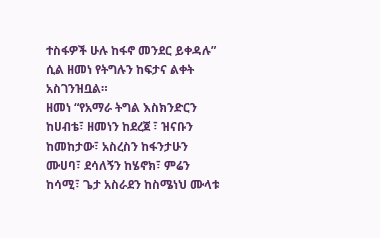ተስፋዎች ሁሉ ከፋኖ መንደር ይቀዳሉ” ሲል ዘመነ የትግሉን ከፍታና ልቀት አስገንዝቧል።
ዘመነ “የአማራ ትግል እስክንድርን ከሀብቴ፣ ዘመነን ከደረጀ ፣ ዝናቡን ከመከታው፣ አስረስን ከፋንታሁን ሙሀባ፣ ደሳለኝን ከሄኖክ፣ ምሬን ከሳሚ፣ ጌታ አስራደን ከስሜነህ ሙላቱ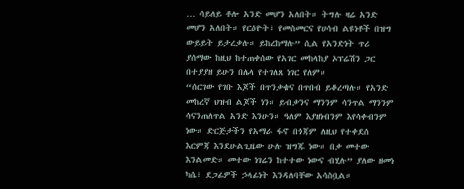… ሳይለይ ቶሎ አንድ መሆን አለበት። ትግሉ ዛሬ አንድ መሆን አለበት። የርዕዮት፣ የመስመርና የሀሳብ ልዩነቶች በዝግ ውይይት ይታረቃሉ። ይከረከማሉ” ሲል የአንድነት ጥሪ ያሰማው ከዚህ ከተጠቀሰው የአገር መከላከያ ኦፕሬሽን ጋር በተያያዘ ይሁን በሌላ የተገለጸ ነገር የለም።
“ሰርገው የገቡ እጆች በጥንቃቄና በጥበብ ይቆረጣሉ። የአንድ መከረኛ ህዝብ ልጆች ነን። ይብቃንና ማንንም ሳንጥል ማንንም ሳናንጠለጥል አንድ እንሁን። ዓለም እያዘነብንም እየሳቀብንም ነው። ድርጅታችን የአማራ ፋኖ በጎጃም ለዚህ የተቀደሰ እርምጃ እንደሁልጊዜው ሁሉ ዝግጁ ነው። በቃ መተው እንልመድ። መተው ነገሬን ከተተው ነውና ብሂሉ” ያለው ዘመነ ካሴ፣ ደጋፊዎች ኃላፊነት እንዳለባቸው አሳስቧል።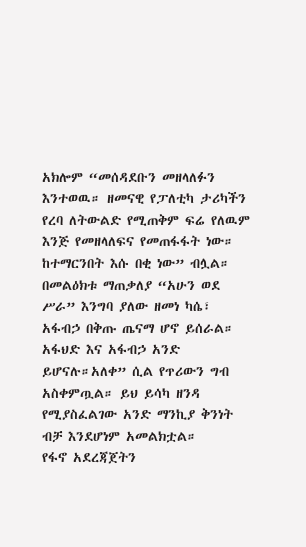አክሎም “መሰዳደቡን መዘላለፉን እንተወዉ። ዘመናዊ የፓለቲካ ታሪካችን የረባ ለትውልድ የሚጠቅም ፍሬ የለዉም እንጅ የመዘላለፍና የመጠፋፋት ነው። ከተማርንበት እሱ በቂ ነው” ብሏል።
በመልዕክቱ ማጠቃለያ “አሁን ወደ ሥራ” እንግባ ያለው ዘመነ ካሴ፣ አፋብኃ በቅጡ ጤናማ ሆኖ ይሰራል። አፋህድ እና አፋብኃ አንድ ይሆናሉ።አለቀ” ሲል የጥሪውን ግብ አስቀምጧል። ይህ ይሳካ ዘንዳ የሚያስፈልገው አንድ ማንኪያ ቅንነት ብቻ እንደሆነም አመልክቷል።
የፋኖ አደረጃጀትን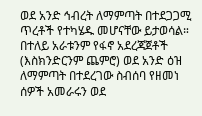ወደ አንድ ኅብረት ለማምጣት በተደጋጋሚ ጥረቶች የተካሄዱ መሆናቸው ይታወሳል። በተለይ አራቱንም የፋኖ አደረጃጀቶች (እስክንድርንም ጨምሮ) ወደ አንድ ዕዝ ለማምጣት በተደረገው ስብሰባ የዘመነ ሰዎች አመራሩን ወደ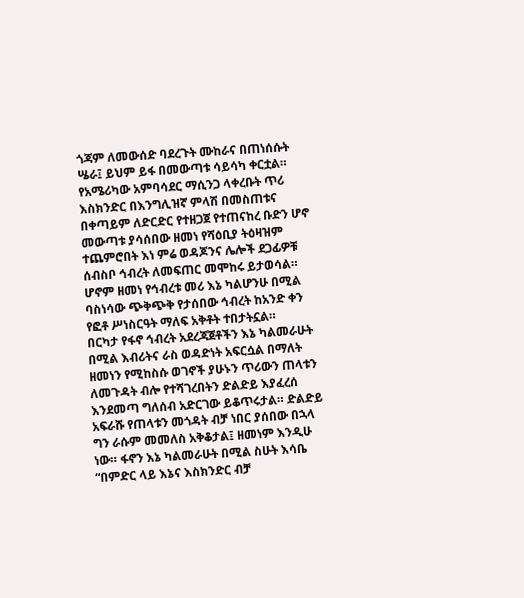ጎጃም ለመውሰድ ባደረጉት ሙከራና በጠነሰሱት ሤራ፤ ይህም ይፋ በመውጣቱ ሳይሳካ ቀርቷል።
የአሜሪካው አምባሳደር ማሲንጋ ላቀረቡት ጥሪ እስክንድር በእንግሊዝኛ ምላሽ በመስጠቱና በቀጣይም ለድርድር የተዘጋጀ የተጠናከረ ቡድን ሆኖ መውጣቱ ያሳሰበው ዘመነ የሻዕቢያ ትዕዛዝም ተጨምሮበት እነ ምሬ ወዳጆንና ሌሎች ደጋፊዎቹ ሰብስቦ ኅብረት ለመፍጠር መሞከሩ ይታወሳል። ሆኖም ዘመነ የኅብረቱ መሪ እኔ ካልሆንሁ በሚል ባስነሳው ጭቅጭቅ የታሰበው ኅብረት ከአንድ ቀን የፎቶ ሥነስርዓት ማለፍ አቅቶት ተበታትኗል።
በርካታ የፋኖ ኅብረት አደረጃጀቶችን እኔ ካልመራሁት በሚል እብሪትና ራስ ወዳድነት አፍርሷል በማለት ዘመነን የሚከስሱ ወገኖች ያሁኑን ጥሪውን ጠላቱን ለመጉዳት ብሎ የተሻገረበትን ድልድይ እያፈረሰ እንደመጣ ግለሰብ አድርገው ይቆጥሩታል። ድልድይ አፍራሹ የጠላቱን መጎዳት ብቻ ነበር ያሰበው በኋላ ግን ራሱም መመለስ አቅቆታል፤ ዘመነም እንዲሁ ነው። ፋኖን እኔ ካልመራሁት በሚል ስሁት እሳቤ “በምድር ላይ እኔና እስክንድር ብቻ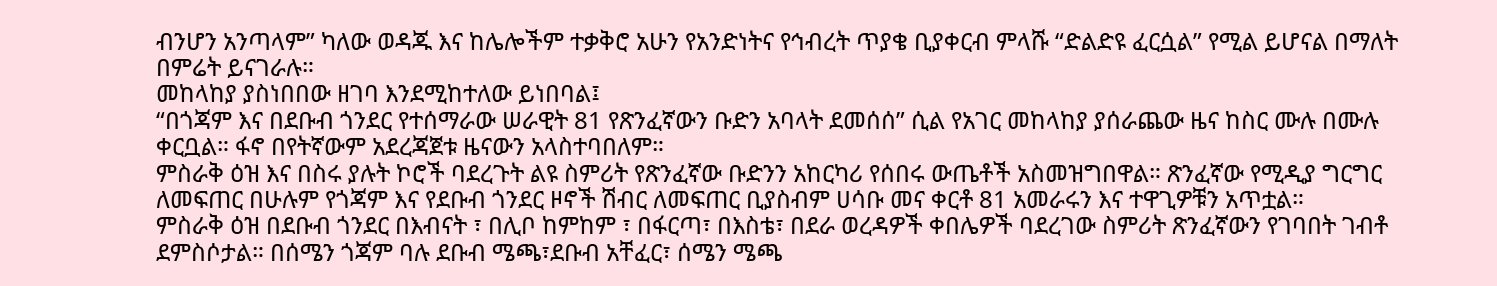ብንሆን አንጣላም” ካለው ወዳጁ እና ከሌሎችም ተቃቅሮ አሁን የአንድነትና የኅብረት ጥያቄ ቢያቀርብ ምላሹ “ድልድዩ ፈርሷል” የሚል ይሆናል በማለት በምሬት ይናገራሉ።
መከላከያ ያስነበበው ዘገባ እንደሚከተለው ይነበባል፤
“በጎጃም እና በደቡብ ጎንደር የተሰማራው ሠራዊት 81 የጽንፈኛውን ቡድን አባላት ደመሰሰ” ሲል የአገር መከላከያ ያሰራጨው ዜና ከስር ሙሉ በሙሉ ቀርቧል። ፋኖ በየትኛውም አደረጃጀቱ ዜናውን አላስተባበለም።
ምስራቅ ዕዝ እና በስሩ ያሉት ኮሮች ባደረጉት ልዩ ስምሪት የጽንፈኛው ቡድንን አከርካሪ የሰበሩ ውጤቶች አስመዝግበዋል። ጽንፈኛው የሚዲያ ግርግር ለመፍጠር በሁሉም የጎጃም እና የደቡብ ጎንደር ዞኖች ሽብር ለመፍጠር ቢያስብም ሀሳቡ መና ቀርቶ 81 አመራሩን እና ተዋጊዎቹን አጥቷል።
ምስራቅ ዕዝ በደቡብ ጎንደር በእብናት ፣ በሊቦ ከምከም ፣ በፋርጣ፣ በእስቴ፣ በደራ ወረዳዎች ቀበሌዎች ባደረገው ስምሪት ጽንፈኛውን የገባበት ገብቶ ደምስሶታል። በሰሜን ጎጃም ባሉ ደቡብ ሜጫ፣ደቡብ አቸፈር፣ ሰሜን ሜጫ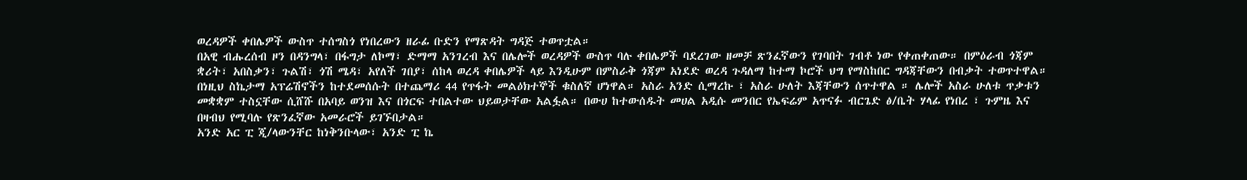ወረዳዎች ቀበሌዎች ውስጥ ተሰግስጎ የነበረውን ዘራፊ ቡድን የማጽዳት ግዳጅ ተወጥቷል።
በአዊ ብሑረሰብ ዞን በዳንግላ፣ በፋግታ ለኮማ፣ ድማማ አንገረብ እና በሌሎች ወረዳዎች ውስጥ ባሉ ቀበሌዎች ባደረገው ዘመቻ ጽንፈኛውን የገባበት ገብቶ ነው የቀጠቀጠው። በምዕራብ ጎጃም ቋሪት፣ አበስቃን፣ ጉልሽ፣ ጎሽ ሜዳ፣ አየለች ገበያ፣ ሰከላ ወረዳ ቀበሌዎች ላይ እንዲሁም በምስራቅ ጎጃም አነደድ ወረዳ ጉዳለማ ከተማ ኮሮች ህግ የማስከበር ግዳጃቸውን በብቃት ተወጥተዋል።
በነዚህ ስኬታማ አፕሬሽኖችን ከተደመሰሱት በተጨማሪ 44 የጥፋት መልዕክተኞች ቁስለኛ ሆነዋል። አስራ አንድ ሲማረኩ ፣ አስራ ሁለት እጃቸውን ሰጥተዋል ። ሌሎች አስራ ሁለቱ ጥቃቱን መቋቋም ተስኗቸው ሲሸሹ በአባይ ወንዝ እና በጎርፍ ተበልተው ህይወታቸው አልፏል። በውሀ ከተውሰዱት መሀል አዲሱ መንበር የኤፍሬም አጥናፉ ብርጌድ ፅ/ቤት ሃላፊ የነበረ ፣ ጉምዜ እና በዛብህ የሚባሉ የጽንፈኛው አመራሮች ይገኙበታል።
አንድ አር ፒ ጂ/ላውንቸር ከነቅንቡላው፣ አንድ ፒ ኬ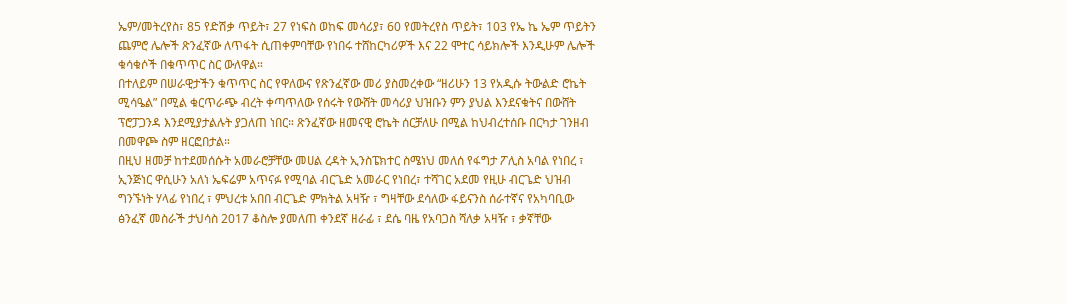ኤም/መትረየስ፣ 85 የድሽቃ ጥይት፣ 27 የነፍስ ወከፍ መሳሪያ፣ 60 የመትረየስ ጥይት፣ 103 የኤ ኬ ኤም ጥይትን ጨምሮ ሌሎች ጽንፈኛው ለጥፋት ሲጠቀምባቸው የነበሩ ተሸከርካሪዎች እና 22 ሞተር ሳይክሎች እንዲሁም ሌሎች ቁሳቁሶች በቁጥጥር ስር ውለዋል።
በተለይም በሠራዊታችን ቁጥጥር ስር የዋለውና የጽንፈኛው መሪ ያስመረቀው “ዘሪሁን 13 የአዲሱ ትውልድ ሮኬት ሚሳዔል” በሚል ቁርጥራጭ ብረት ቀጣጥለው የሰሩት የውሸት መሳሪያ ህዝቡን ምን ያህል እንደናቁትና በውሸት ፕሮፓጋንዳ እንደሚያታልሉት ያጋለጠ ነበር። ጽንፈኛው ዘመናዊ ሮኬት ሰርቻለሁ በሚል ከህብረተሰቡ በርካታ ገንዘብ በመዋጮ ስም ዘርፎበታል።
በዚህ ዘመቻ ከተደመሰሱት አመራሮቻቸው መሀል ረዳት ኢንስፔክተር ስሜነህ መለሰ የፋግታ ፖሊስ አባል የነበረ ፣ ኢንጅነር ዋሲሁን አለነ ኤፍሬም አጥናፉ የሚባል ብርጌድ አመራር የነበረ፣ ተሻገር አደመ የዚሁ ብርጌድ ህዝብ ግንኙነት ሃላፊ የነበረ ፣ ምህረቱ አበበ ብርጌድ ምክትል አዛዥ ፣ ግዛቸው ደሳለው ፋይናንስ ሰራተኛና የአካባቢው ፅንፈኛ መስራች ታህሳስ 2017 ቆስሎ ያመለጠ ቀንደኛ ዘራፊ ፣ ደሴ ባዜ የአባጋስ ሻለቃ አዛዥ ፣ ቃኛቸው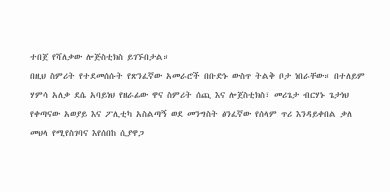ተበጀ የሻለቃው ሎጅስቲክስ ይገኙበታል።
በዚህ ስምሪት የተደመሰሱት የጽንፈኛው አመራሮች በቡድኑ ውስጥ ትልቅ ቦታ ነበራቸው። በተለይም ሃምሳ አለቃ ደሴ አባይነህ የዘራፊው ዋና ስምሪት ሰጪ እና ሎጀስቲክስ፣ መሪጌታ ብርሃኑ ጌታነህ የቀጣናው አወያይ እና ፖሊቲካ አስልጣኝ ወደ መንግስት ፅንፈኛው የሰላም ጥሪ እንዳይቀበል ቃለ መህላ የሚየስገባና እየሰበከ ሲያዋጋ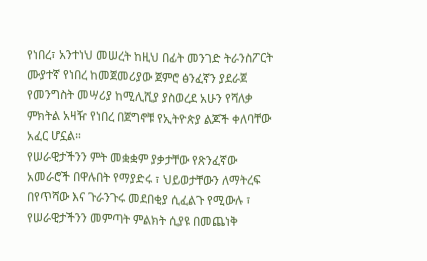የነበረ፣ አንተነህ መሠረት ከዚህ በፊት መንገድ ትራንስፖርት ሙያተኛ የነበረ ከመጀመሪያው ጀምሮ ፅንፈኛን ያደራጀ የመንግስት መሣሪያ ከሚሊሺያ ያስወረደ አሁን የሻለቃ ምክትል አዛዥ የነበረ በጀግኖቹ የኢትዮጵያ ልጆች ቀለባቸው አፈር ሆኗል።
የሠራዊታችንን ምት መቋቋም ያቃታቸው የጽንፈኛው አመራሮች በዋሉበት የማያድሩ ፣ ህይወታቸውን ለማትረፍ በየጥሻው እና ጉራንጉሩ መደበቂያ ሲፈልጉ የሚውሉ ፣ የሠራዊታችንን መምጣት ምልክት ሲያዩ በመጨነቅ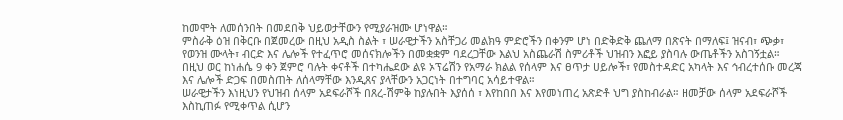ከመሞት ለመሰንበት በመደበቅ ህይወታቸውን የሚያራዝሙ ሆነዋል።
ምስራቅ ዕዝ በቅርቡ በጀመረው በዚህ አዲስ ስልት ፣ ሠራዊታችን አስቸጋሪ መልክዓ ምድሮችን በቀንም ሆነ በድቅድቅ ጨለማ በጽናት በማለፍ፤ ዝናብ፣ ጭቃ፣ የወንዝ ሙላት፣ ብርድ እና ሌሎች የተፈጥሮ መሰናክሎችን በመቋቋም ባደረጋቸው እልህ አስጨራሽ ስምሪቶች ህዝብን እፎይ ያስባሉ ውጤቶችን አስገኝቷል።
በዚህ ወር ከነሐሴ 9 ቀን ጀምሮ ባሉት ቀናቶች በተካሔደው ልዩ ኦፕሬሽን የአማራ ክልል የሰላም እና ፀጥታ ሀይሎች፣ የመስተዳድር አካላት እና ኅብረተሰቡ መረጃ እና ሌሎች ድጋፍ በመስጠት ለሰላማቸው እንዲጸና ያላቸውን አጋርነት በተግባር አሳይተዋል።
ሠራዊታችን እነዚህን የህዝብ ሰላም አደፍራሾች በጸረ-ሽምቅ ከያሉበት እያሰሰ ፣ እየከበበ እና እየመነጠረ አጽድቶ ህግ ያስከብራል። ዘመቻው ሰላም አደፍራሾች እስኪጠፉ የሚቀጥል ሲሆን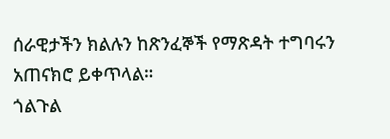ሰራዊታችን ክልሉን ከጽንፈኞች የማጽዳት ተግባሩን አጠናክሮ ይቀጥላል።
ጎልጉል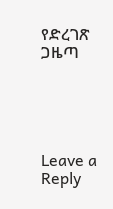የድረገጽ ጋዜጣ





Leave a Reply